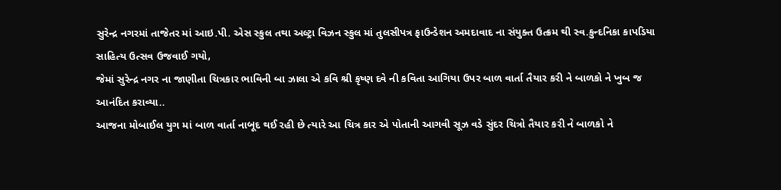સુરેન્દ્ર નગરમાં તાજેતર માં આઇ.પી. એસ સ્કુલ તથા અલ્ટ્રા વિઝન સ્કુલ માં તુલસીપત્ર ફાઉન્ડેશન અમદાવાદ ના સંયુક્ત ઉત્ક્રમ થી સ્વ.કુન્દનિકા કાપડિયા સાહિત્ય ઉત્સવ ઉજવાઈ ગયો,
જેમાં સુરેન્દ્ર નગર ના જાણીતા ચિત્રકાર ભાવિની બા ઝાલા એ કવિ શ્રી કૃષ્ણ દવે ની કવિતા આગિયા ઉપર બાળ વાર્તા તૈયાર કરી ને બાળકો ને ખુબ જ આનંદિત કરાવ્યા..
આજના મોબાઈલ યુગ માં બાળ વાર્તા નાબૂદ થઈ રહી છે ત્યારે આ ચિત્ર કાર એ પોતાની આગવી સૂઝ વડે સુંદર ચિત્રો તૈયાર કરી ને બાળકો ને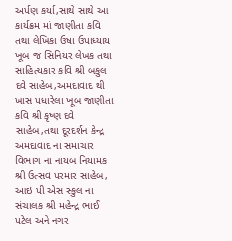અર્પણ કર્યા,સાથે સાથે આ કાર્યક્રમ માં જાણીતા કવિ તથા લેખિકા ઉષા ઉપાધ્યાય ખૂબ જ સિનિયર લેખક તથા સાહિત્યકાર કવિ શ્રી બકુલ દવે સાહેબ,અમદાવાદ થી ખાસ પધારેલા ખૂબ જાણીતા કવિ શ્રી કૃષ્ણ દવે સાહેબ,તથા દૂરદર્શન કેન્દ્ર અમદાવાદ ના સમાચાર વિભાગ ના નાયબ નિયામક શ્રી ઉત્સવ પરમાર સાહેબ, આઇ પી એસ સ્કુલ ના સંચાલક શ્રી મહેન્દ્ર ભાઈ પટેલ અને નગર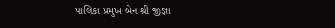પાલિકા પ્રમુખ બેન શ્રી જીજ્ઞા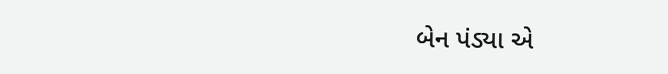બેન પંડ્યા એ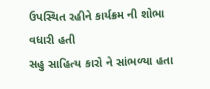ઉપસ્થિત રહીને કાર્યક્રમ ની શોભા વધારી હતી
સહુ સાહિત્ય કારો ને સાંભળ્યા હતા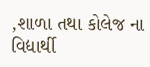,શાળા તથા કોલેજ ના વિદ્યાર્થી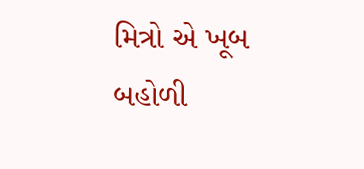મિત્રો એ ખૂબ બહોળી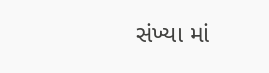સંખ્યા માં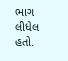ભાગ લીધેલ હતો.